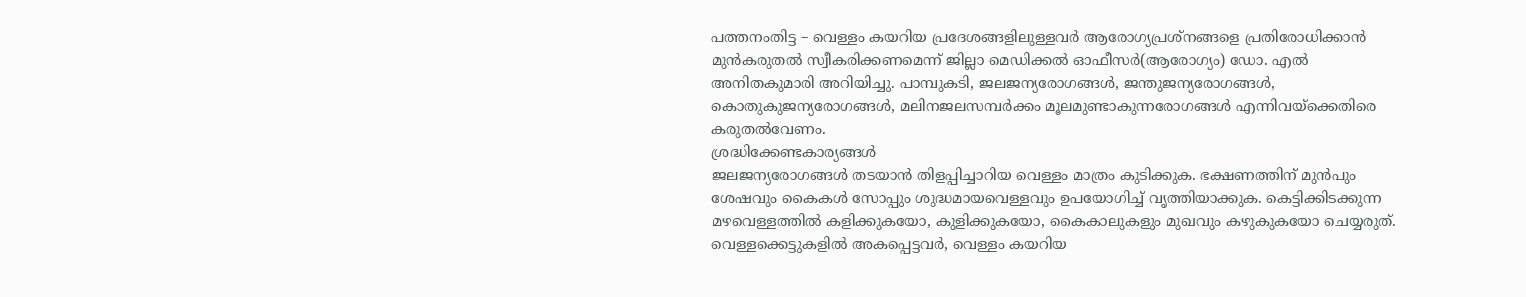പത്തനംതിട്ട – വെള്ളം കയറിയ പ്രദേശങ്ങളിലുള്ളവർ ആരോഗ്യപ്രശ്നങ്ങളെ പ്രതിരോധിക്കാൻ മുൻകരുതൽ സ്വീകരിക്കണമെന്ന് ജില്ലാ മെഡിക്കൽ ഓഫീസർ(ആരോഗ്യം) ഡോ. എൽ അനിതകുമാരി അറിയിച്ചു. പാമ്പുകടി, ജലജന്യരോഗങ്ങൾ, ജന്തുജന്യരോഗങ്ങൾ, കൊതുകുജന്യരോഗങ്ങൾ, മലിനജലസമ്പർക്കം മൂലമുണ്ടാകുന്നരോഗങ്ങൾ എന്നിവയ്ക്കെതിരെ കരുതൽവേണം.
ശ്രദ്ധിക്കേണ്ടകാര്യങ്ങൾ
ജലജന്യരോഗങ്ങൾ തടയാൻ തിളപ്പിച്ചാറിയ വെള്ളം മാത്രം കുടിക്കുക. ഭക്ഷണത്തിന് മുൻപും ശേഷവും കൈകൾ സോപ്പും ശുദ്ധമായവെള്ളവും ഉപയോഗിച്ച് വൃത്തിയാക്കുക. കെട്ടിക്കിടക്കുന്ന മഴവെള്ളത്തിൽ കളിക്കുകയോ, കുളിക്കുകയോ, കൈകാലുകളും മുഖവും കഴുകുകയോ ചെയ്യരുത്. വെള്ളക്കെട്ടുകളിൽ അകപ്പെട്ടവർ, വെള്ളം കയറിയ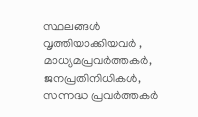സ്ഥലങ്ങൾ വൃത്തിയാക്കിയവർ , മാധ്യമപ്രവർത്തകർ, ജനപ്രതിനിധികൾ, സന്നദ്ധ പ്രവർത്തകർ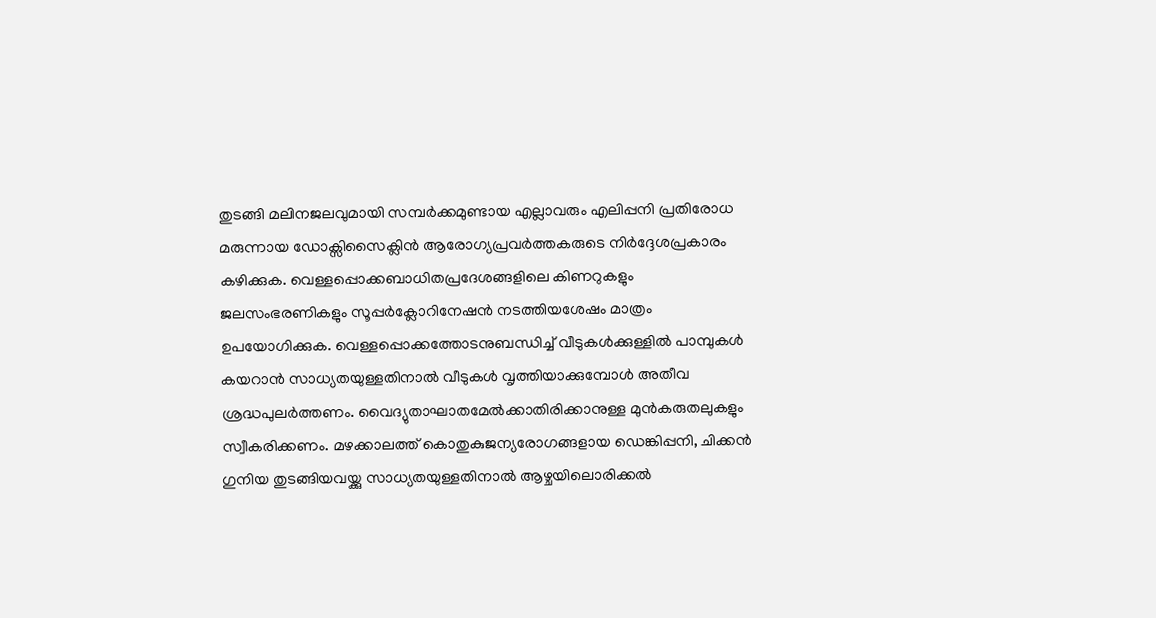തുടങ്ങി മലിനജലവുമായി സമ്പർക്കമുണ്ടായ എല്ലാവരും എലിപ്പനി പ്രതിരോധ മരുന്നായ ഡോക്സിസൈക്ലിൻ ആരോഗ്യപ്രവർത്തകരുടെ നിർദ്ദേശപ്രകാരം കഴിക്കുക. വെള്ളപ്പൊക്കബാധിതപ്രദേശങ്ങളിലെ കിണറുകളും ജലസംഭരണികളും സൂപ്പർക്ലോറിനേഷൻ നടത്തിയശേഷം മാത്രം ഉപയോഗിക്കുക. വെള്ളപ്പൊക്കത്തോടനുബന്ധിച്ച് വീടുകൾക്കുള്ളിൽ പാമ്പുകൾ കയറാൻ സാധ്യതയുള്ളതിനാൽ വീടുകൾ വൃത്തിയാക്കുമ്പോൾ അതീവ ശ്രദ്ധപുലർത്തണം. വൈദ്യുതാഘാതമേൽക്കാതിരിക്കാനുള്ള മുൻകരുതലുകളും സ്വീകരിക്കണം. മഴക്കാലത്ത് കൊതുകുജന്യരോഗങ്ങളായ ഡെങ്കിപ്പനി, ചിക്കൻ ഗുനിയ തുടങ്ങിയവയ്ക്കു സാധ്യതയുള്ളതിനാൽ ആഴ്ചയിലൊരിക്കൽ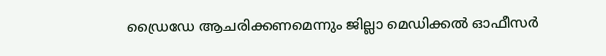ഡ്രൈഡേ ആചരിക്കണമെന്നും ജില്ലാ മെഡിക്കൽ ഓഫീസർ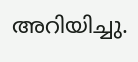അറിയിച്ചു.